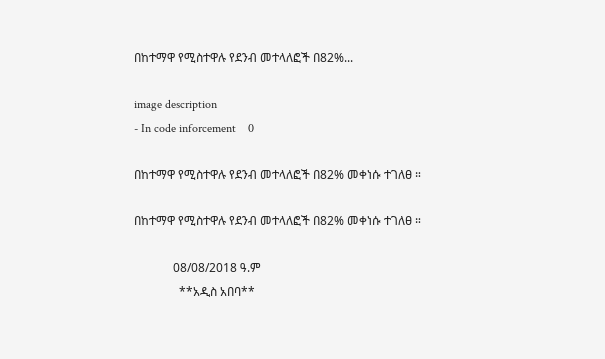በከተማዋ የሚስተዋሉ የደንብ መተላለፎች በ82%...

image description
- In code inforcement    0

በከተማዋ የሚስተዋሉ የደንብ መተላለፎች በ82% መቀነሱ ተገለፀ ።

በከተማዋ የሚስተዋሉ የደንብ መተላለፎች በ82% መቀነሱ ተገለፀ ።

             08/08/2018 ዓ.ም
               **አዲስ አበባ**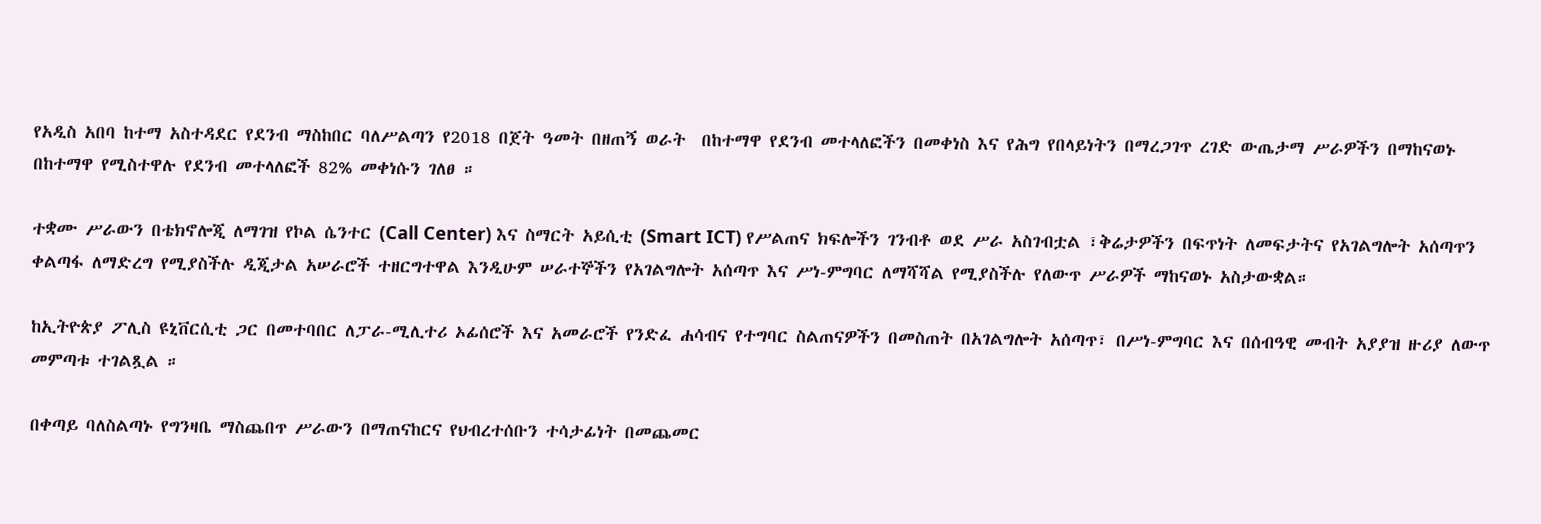የአዲስ አበባ ከተማ አስተዳደር የደንብ ማስከበር ባለሥልጣን የ2018 በጀት ዓመት በዘጠኝ ወራት  በከተማዋ የደንብ መተላለፎችን በመቀነስ እና የሕግ የበላይነትን በማረጋገጥ ረገድ ውጤታማ ሥራዎችን በማከናወኑ በከተማዋ የሚስተዋሉ የደንብ መተላለፎች 82% መቀነሱን ገለፀ ።

ተቋሙ ሥራውን በቴክኖሎጂ ለማገዝ የኮል ሴንተር (Call Center) እና ስማርት አይሲቲ (Smart ICT) የሥልጠና ክፍሎችን ገንብቶ ወደ ሥራ አስገብቷል ፣ቅሬታዎችን በፍጥነት ለመፍታትና የአገልግሎት አሰጣጥን ቀልጣፋ ለማድረግ የሚያስችሉ ዲጂታል አሠራሮች ተዘርግተዋል እንዲሁም ሠራተኞችን የአገልግሎት አሰጣጥ እና ሥነ-ምግባር ለማሻሻል የሚያስችሉ የለውጥ ሥራዎች ማከናወኑ አስታውቋል።

ከኢትዮጵያ ፖሊስ ዩኒቨርሲቲ ጋር በመተባበር ለፓራ-ሚሊተሪ ኦፊሰሮች እና አመራሮች የንድፈ ሐሳብና የተግባር ስልጠናዎችን በመስጠት በአገልግሎት አሰጣጥ፣ በሥነ-ምግባር እና በሰብዓዊ መብት አያያዝ ዙሪያ ለውጥ መምጣቱ ተገልጿል ።

በቀጣይ ባለስልጣኑ የግንዛቤ ማስጨበጥ ሥራውን በማጠናከርና የህብረተሰቡን ተሳታፊነት በመጨመር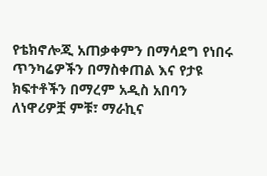የቴክኖሎጂ አጠቃቀምን በማሳደግ የነበሩ ጥንካሬዎችን በማስቀጠል እና የታዩ ክፍተቶችን በማረም አዲስ አበባን ለነዋሪዎቿ ምቹ፣ ማራኪና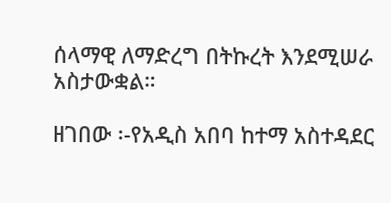ሰላማዊ ለማድረግ በትኩረት እንደሚሠራ  አስታውቋል።

ዘገበው ፡-የአዲስ አበባ ከተማ አስተዳደር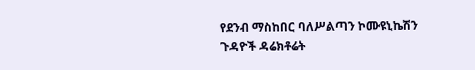የደንብ ማስከበር ባለሥልጣን ኮሙዩኒኬሽን ጉዳዮች ዳሬክቶሬት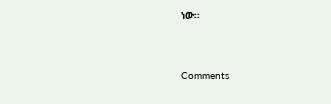ነው፡፡


Comments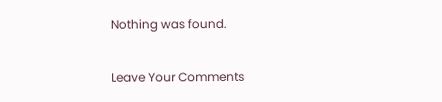Nothing was found.

Leave Your Comments